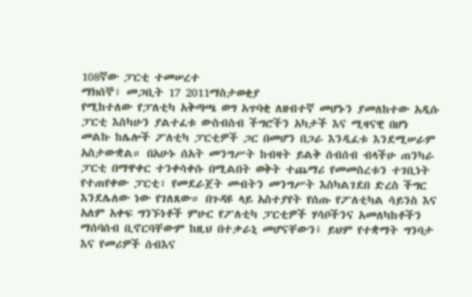108ኛው ፓርቲ ተመሠረተ
ማክሰኞ፣ መጋቢት 17 2011ማስታወቂያ
የሚከተለው የፓለቲካ አቅጣጫ ወግ አጥባቂ ለዘብተኛ መሆኑን ያመለከተው አዲሱ ፓርቲ እስካሁን ያልተፈቱ ውስብስብ ችግሮችን አካታች እና ሚዛናዊ በሆነ መልኩ ከሌሎች ፖለቲካ ፓርቲዎች ጋር በመሆን በጋራ እንዲፈቱ እንደሚሠራም አስታውቋል። በአሁኑ ሰአት መንግሥት ከብዛት ይልቅ ሰብሰብ ብላችሁ ጠንካራ ፓርቲ በማዋቀር ተንቀሳቀሱ በሚልበት ወቅት ተጨማሪ የመመስረቱን ተገቢነት የተጠየቀው ፓርቲ፣ የመደራጀት መብትን መንግሥት እስካልገደበ ድረስ ችግር እንደሌለው ነው የገለጸው። በጉዳዩ ላይ አስተያየት የሰጡ የፖለቲካል ሳይንስ እና አለም አቀፍ ግንኙነቶች ምሁር የፖለቲካ ፓርቲዎች ሃሳቦችንና አመለካከቶችን ማሰባሰብ ቢኖርባቸውም ከዚህ በተቃራኒ መሆናቸውን፤ ይህም የተቋማት ግንባታ እና የመሪዎች ሰብእና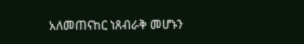አለመጠናከር ነጸብራቅ መሆኑን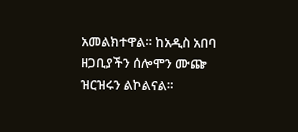አመልክተዋል። ከአዲስ አበባ ዘጋቢያችን ሰሎሞን ሙጬ ዝርዝሩን ልኮልናል።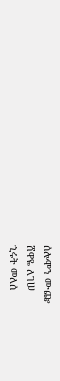ሰሎሞን ሙጬ
ሸዋዬ ለገሠ
ኂሩት መለሰ